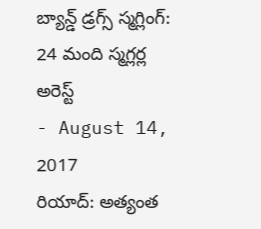బ్యాన్డ్ డ్రగ్స్ స్మగ్లింగ్: 24 మంది స్మగ్లర్ల అరెస్ట్
- August 14, 2017
రియాద్: అత్యంత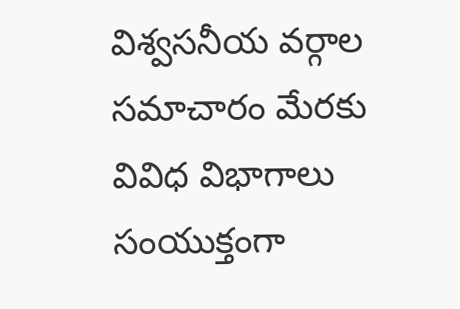విశ్వసనీయ వర్గాల సమాచారం మేరకు వివిధ విభాగాలు సంయుక్తంగా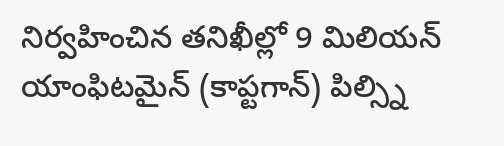నిర్వహించిన తనిఖీల్లో 9 మిలియన్ యాంఫిటమైన్ (కాప్టగాన్) పిల్స్ని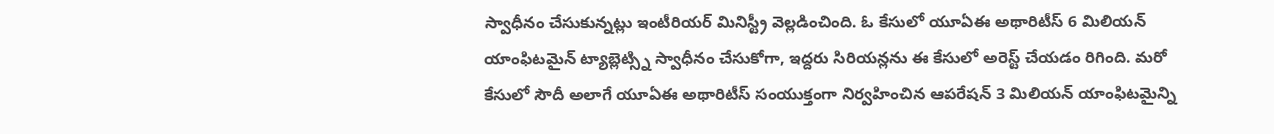స్వాధీనం చేసుకున్నట్లు ఇంటీరియర్ మినిస్ట్రీ వెల్లడించింది. ఓ కేసులో యూఏఈ అథారిటీస్ 6 మిలియన్ యాంఫిటమైన్ ట్యాబ్లెట్స్ని స్వాధీనం చేసుకోగా, ఇద్దరు సిరియన్లను ఈ కేసులో అరెస్ట్ చేయడం రిగింది. మరో కేసులో సౌదీ అలాగే యూఏఈ అథారిటీస్ సంయుక్తంగా నిర్వహించిన ఆపరేషన్ 3 మిలియన్ యాంఫిటమైన్ని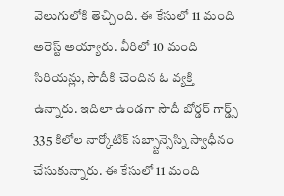వెలుగులోకి తెచ్చింది. ఈ కేసులో 11 మంది అరెస్ట్ అయ్యారు. వీరిలో 10 మంది సిరియన్లు, సౌదీకి చెందిన ఓ వ్యక్తి ఉన్నారు. ఇదిలా ఉండగా సౌదీ బోర్డర్ గార్డ్స్ 335 కిలోల నార్కోటిక్ సబ్స్టాన్సెస్ని స్వాధీనం చేసుకున్నారు. ఈ కేసులో 11 మంది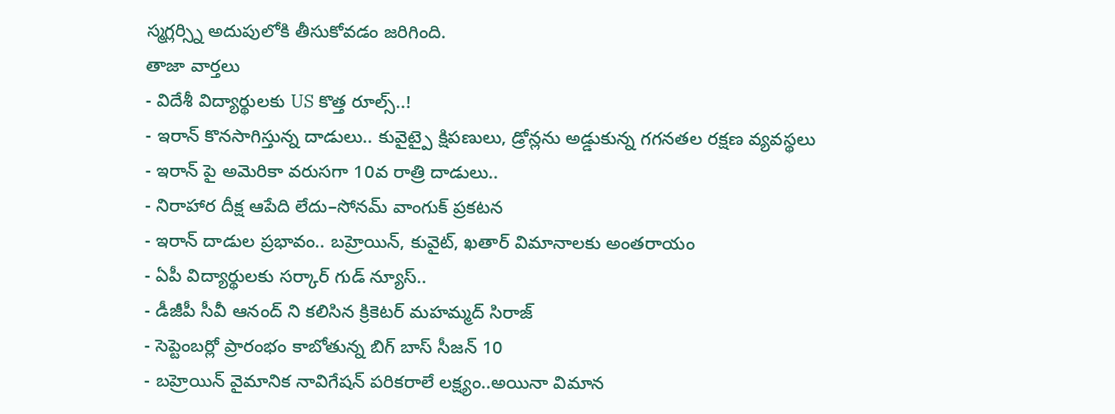స్మగ్లర్స్ని అదుపులోకి తీసుకోవడం జరిగింది.
తాజా వార్తలు
- విదేశీ విద్యార్థులకు US కొత్త రూల్స్..!
- ఇరాన్ కొనసాగిస్తున్న దాడులు.. కువైట్పై క్షిపణులు, డ్రోన్లను అడ్డుకున్న గగనతల రక్షణ వ్యవస్థలు
- ఇరాన్ పై అమెరికా వరుసగా 10వ రాత్రి దాడులు..
- నిరాహార దీక్ష ఆపేది లేదు–సోనమ్ వాంగుక్ ప్రకటన
- ఇరాన్ దాడుల ప్రభావం.. బహ్రెయిన్, కువైట్, ఖతార్ విమానాలకు అంతరాయం
- ఏపీ విద్యార్థులకు సర్కార్ గుడ్ న్యూస్..
- డీజీపీ సీవీ ఆనంద్ ని కలిసిన క్రికెటర్ మహమ్మద్ సిరాజ్
- సెప్టెంబర్లో ప్రారంభం కాబోతున్న బిగ్ బాస్ సీజన్ 10
- బహ్రెయిన్ వైమానిక నావిగేషన్ పరికరాలే లక్ష్యం..అయినా విమాన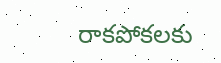రాకపోకలకు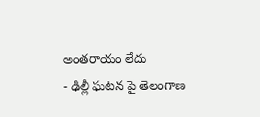అంతరాయం లేదు
- ఢిల్లీ ఘటన పై తెలంగాణ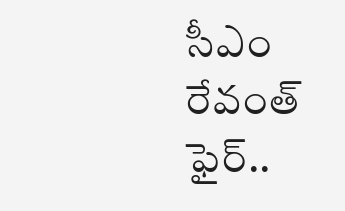సీఎం రేవంత్ ఫైర్..